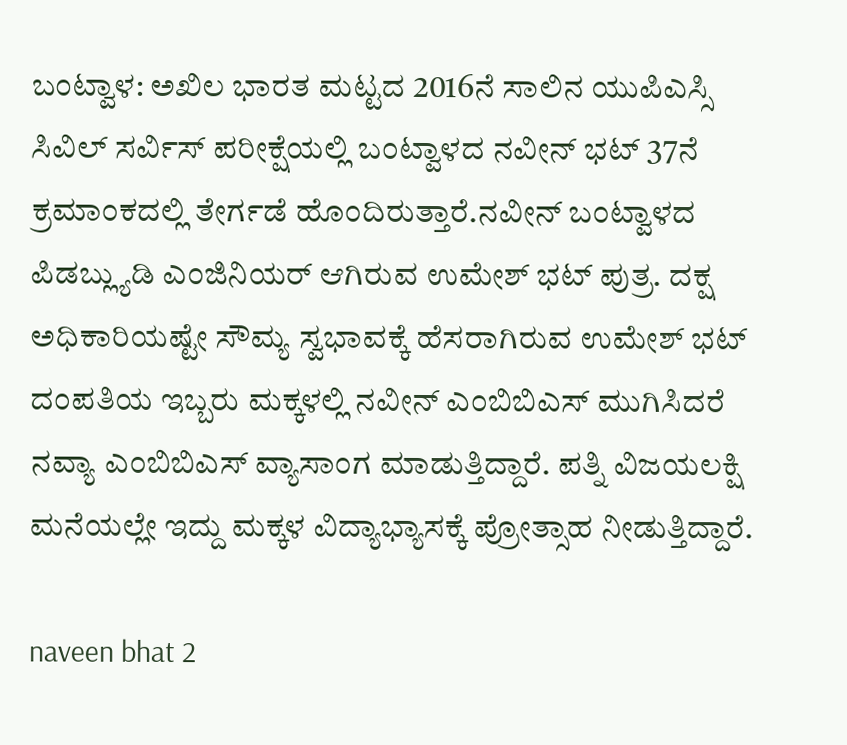ಬಂಟ್ವಾಳ: ಅಖಿಲ ಭಾರತ ಮಟ್ಟದ 2016ನೆ ಸಾಲಿನ ಯುಪಿಎಸ್ಸಿ ಸಿವಿಲ್ ಸರ್ವಿಸ್ ಪರೀಕ್ಷೆಯಲ್ಲಿ ಬಂಟ್ವಾಳದ ನವೀನ್ ಭಟ್ 37ನೆ ಕ್ರಮಾಂಕದಲ್ಲಿ ತೇರ್ಗಡೆ ಹೊಂದಿರುತ್ತಾರೆ.ನವೀನ್ ಬಂಟ್ವಾಳದ ಪಿಡಬ್ಲ್ಯುಡಿ ಎಂಜಿನಿಯರ್ ಆಗಿರುವ ಉಮೇಶ್ ಭಟ್ ಪುತ್ರ. ದಕ್ಷ ಅಧಿಕಾರಿಯಷ್ಟೇ ಸೌಮ್ಯ ಸ್ವಭಾವಕ್ಕೆ ಹೆಸರಾಗಿರುವ ಉಮೇಶ್ ಭಟ್ ದಂಪತಿಯ ಇಬ್ಬರು ಮಕ್ಕಳಲ್ಲಿ ನವೀನ್ ಎಂಬಿಬಿಎಸ್ ಮುಗಿಸಿದರೆ ನವ್ಯಾ ಎಂಬಿಬಿಎಸ್ ವ್ಯಾಸಾಂಗ ಮಾಡುತ್ತಿದ್ದಾರೆ. ಪತ್ನಿ ವಿಜಯಲಕ್ಷಿ ಮನೆಯಲ್ಲೇ ಇದ್ದು ಮಕ್ಕಳ ವಿದ್ಯಾಭ್ಯಾಸಕ್ಕೆ ಪ್ರೋತ್ಸಾಹ ನೀಡುತ್ತಿದ್ದಾರೆ.

naveen bhat 2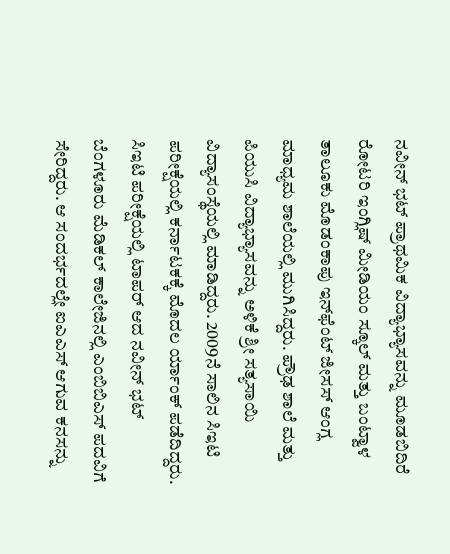ನವೀನ್ ಭಟ್ ಪ್ರಾಥಮಿಕ ವಿದ್ಯಾಭ್ಯಾಸವನ್ನು ಮೂಡಬಿದಿರೆ ರೋಟರಿ ಇಂಗ್ಲಿಷ್ ಮೀಡಿಯಂ ಸ್ಕೂಲ್ ಮತ್ತು ಬಂಟ್ವಾಳ ತಾಲೂಕು ಮೊಡಂಕಾಪು ಇನ್‍ಫೆಂಟ್ ಜೀಸಸ್ ಆಂಗ್ಲ ಮಾಧ್ಯಮ ಶಾಲೆಯಲ್ಲಿ ಮುಗಿಸಿದ್ದರು. ಪ್ರೌಢ ಶಾಲೆ ಮತ್ತು ಪಿಯುಸಿ ವಿದ್ಯಾಭ್ಯಾಸವನ್ನು ಅಳಿಕೆ ಶ್ರೀ ಸತ್ಯಸಾಯಿ ವಿದ್ಯಾಸಂಸ್ಥೆಯಲ್ಲಿ ಮಾಡಿದ್ದರು. 2009ನೆ ಸಾಲಿನ ಸಿಇಟಿ ಪರೀಕ್ಷೆಯಲ್ಲಿ ಕರ್ನಾಟಕಕ್ಕೆ ಮೊದಲ ರ್ಯಾಂಕ್ ಪಡೆದಿದ್ದರು. ಸಿಇಟಿ ಪರೀಕ್ಷೆಯಲ್ಲಿ ಟಾಪರ್ ಆದ ನವೀನ್ ಭಟ್ ಬೆಂಗಳೂರು ಮೆಡಿಕಲ್ ಕಾಲೇಜಿನಲ್ಲಿ ಎಂಬಿಬಿಎಸ್ ಪದವಿಗೆ ಸೇರಿದ್ದರು. ಆ ಸಂದರ್ಭದಲ್ಲೇ ಐಎಎಸ್ ಆಗುವ ಕನಸನ್ನು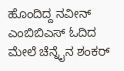ಹೊಂದಿದ್ದ ನವೀನ್ ಎಂಬಿಬಿಎಸ್ ಓದಿದ ಮೇಲೆ ಚೆನ್ನೈನ ಶಂಕರ್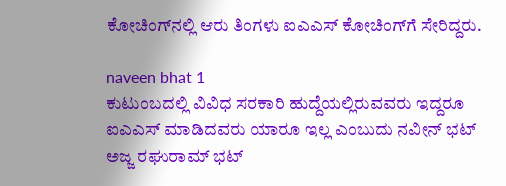ಕೋಚಿಂಗ್‍ನಲ್ಲಿ ಆರು ತಿಂಗಳು ಐಎಎಸ್ ಕೋಚಿಂಗ್‍ಗೆ ಸೇರಿದ್ದರು.

naveen bhat 1
ಕುಟುಂಬದಲ್ಲಿ ವಿವಿಧ ಸರಕಾರಿ ಹುದ್ದೆಯಲ್ಲಿರುವವರು ಇದ್ದರೂ ಐಎಎಸ್ ಮಾಡಿದವರು ಯಾರೂ ಇಲ್ಲ ಎಂಬುದು ನವೀನ್ ಭಟ್ ಅಜ್ಜ ರಘುರಾಮ್ ಭಟ್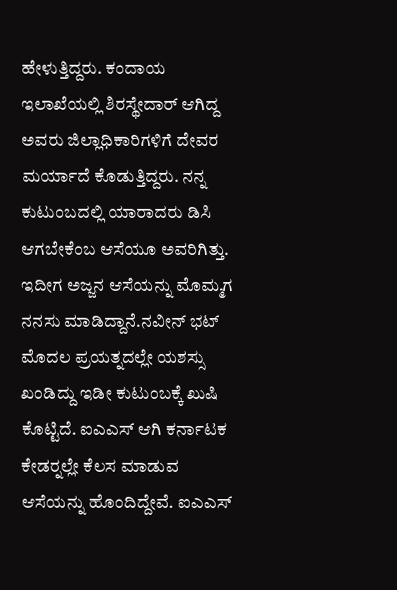ಹೇಳುತ್ತಿದ್ದರು. ಕಂದಾಯ ಇಲಾಖೆಯಲ್ಲಿ ಶಿರಸ್ಥೇದಾರ್ ಆಗಿದ್ದ ಅವರು ಜಿಲ್ಲಾಧಿಕಾರಿಗಳಿಗೆ ದೇವರ ಮರ್ಯಾದೆ ಕೊಡುತ್ತಿದ್ದರು. ನನ್ನ ಕುಟುಂಬದಲ್ಲಿ ಯಾರಾದರು ಡಿಸಿ ಆಗಬೇಕೆಂಬ ಆಸೆಯೂ ಅವರಿಗಿತ್ತು. ಇದೀಗ ಅಜ್ಜನ ಆಸೆಯನ್ನು ಮೊಮ್ಮಗ ನನಸು ಮಾಡಿದ್ದಾನೆ.ನವೀನ್ ಭಟ್ ಮೊದಲ ಪ್ರಯತ್ನದಲ್ಲೇ ಯಶಸ್ಸು ಖಂಡಿದ್ದು ಇಡೀ ಕುಟುಂಬಕ್ಕೆ ಖುಷಿ ಕೊಟ್ಟಿದೆ. ಐಎಎಸ್ ಆಗಿ ಕರ್ನಾಟಕ ಕೇಡರ್‍ನಲ್ಲೇ ಕೆಲಸ ಮಾಡುವ ಆಸೆಯನ್ನು ಹೊಂದಿದ್ದೇವೆ. ಐಎಎಸ್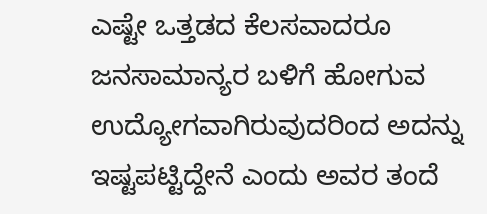ಎಷ್ಟೇ ಒತ್ತಡದ ಕೆಲಸವಾದರೂ ಜನಸಾಮಾನ್ಯರ ಬಳಿಗೆ ಹೋಗುವ ಉದ್ಯೋಗವಾಗಿರುವುದರಿಂದ ಅದನ್ನು ಇಷ್ಟಪಟ್ಟಿದ್ದೇನೆ ಎಂದು ಅವರ ತಂದೆ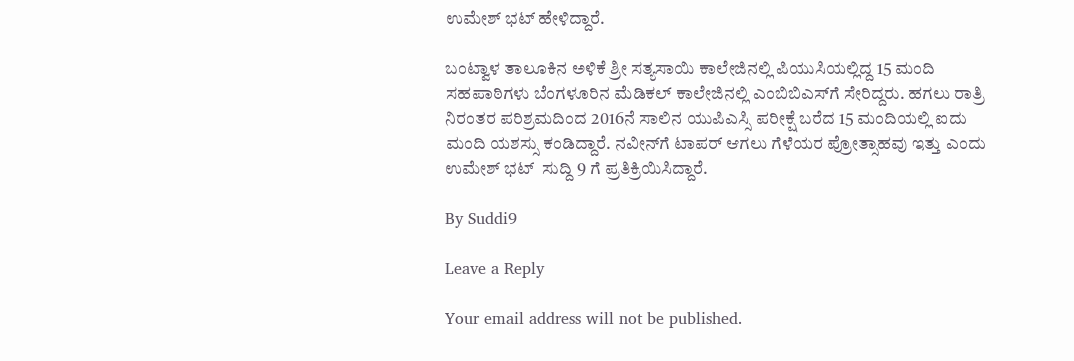ಉಮೇಶ್ ಭಟ್ ಹೇಳಿದ್ದಾರೆ.

ಬಂಟ್ವಾಳ ತಾಲೂಕಿನ ಅಳಿಕೆ ಶ್ರೀ ಸತ್ಯಸಾಯಿ ಕಾಲೇಜಿನಲ್ಲಿ ಪಿಯುಸಿಯಲ್ಲಿದ್ದ 15 ಮಂದಿ ಸಹಪಾಠಿಗಳು ಬೆಂಗಳೂರಿನ ಮೆಡಿಕಲ್ ಕಾಲೇಜಿನಲ್ಲಿ ಎಂಬಿಬಿಎಸ್‍ಗೆ ಸೇರಿದ್ದರು. ಹಗಲು ರಾತ್ರಿ ನಿರಂತರ ಪರಿಶ್ರಮದಿಂದ 2016ನೆ ಸಾಲಿನ ಯುಪಿಎಸ್ಸಿ ಪರೀಕ್ಷೆ ಬರೆದ 15 ಮಂದಿಯಲ್ಲಿ ಐದು ಮಂದಿ ಯಶಸ್ಸು ಕಂಡಿದ್ದಾರೆ. ನವೀನ್‍ಗೆ ಟಾಪರ್ ಆಗಲು ಗೆಳೆಯರ ಪ್ರೋತ್ಸಾಹವು ಇತ್ತು ಎಂದು ಉಮೇಶ್ ಭಟ್  ಸುದ್ದಿ 9 ಗೆ ಪ್ರತಿಕ್ರಿಯಿಸಿದ್ದಾರೆ.

By Suddi9

Leave a Reply

Your email address will not be published.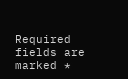Required fields are marked *